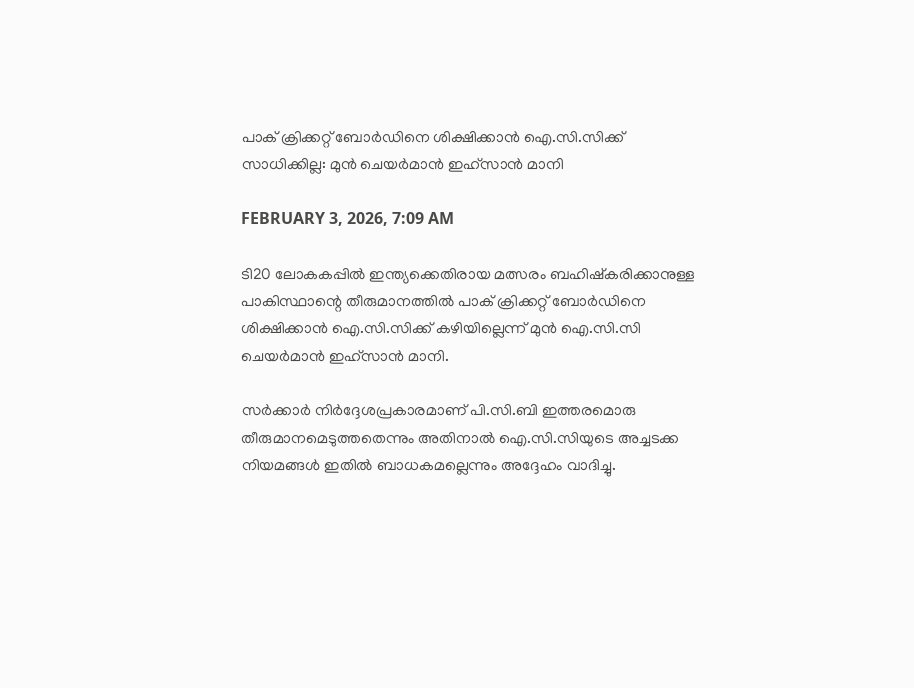പാക് ക്രിക്കറ്റ് ബോർഡിനെ ശിക്ഷിക്കാൻ ഐ.സി.സിക്ക് സാധിക്കില്ല: മുൻ ചെയർമാൻ ഇഹ്‌സാൻ മാനി

FEBRUARY 3, 2026, 7:09 AM

ടി20 ലോകകപ്പിൽ ഇന്ത്യക്കെതിരായ മത്സരം ബഹിഷ്‌കരിക്കാനുള്ള പാകിസ്ഥാന്റെ തീരുമാനത്തിൽ പാക് ക്രിക്കറ്റ് ബോർഡിനെ ശിക്ഷിക്കാൻ ഐ.സി.സിക്ക് കഴിയില്ലെന്ന് മുൻ ഐ.സി.സി ചെയർമാൻ ഇഹ്‌സാൻ മാനി.

സർക്കാർ നിർദ്ദേശപ്രകാരമാണ് പി.സി.ബി ഇത്തരമൊരു തീരുമാനമെടുത്തതെന്നും അതിനാൽ ഐ.സി.സിയുടെ അച്ചടക്ക നിയമങ്ങൾ ഇതിൽ ബാധകമല്ലെന്നും അദ്ദേഹം വാദിച്ചു.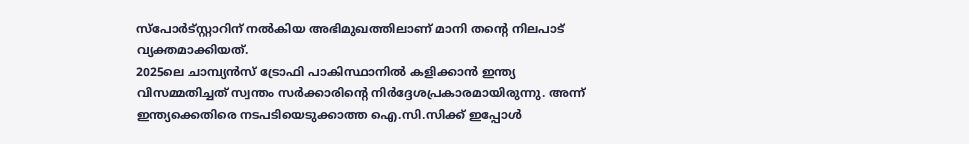സ്‌പോർട്സ്റ്റാറിന് നൽകിയ അഭിമുഖത്തിലാണ് മാനി തന്റെ നിലപാട് വ്യക്തമാക്കിയത്.
2025ലെ ചാമ്പ്യൻസ് ട്രോഫി പാകിസ്ഥാനിൽ കളിക്കാൻ ഇന്ത്യ വിസമ്മതിച്ചത് സ്വന്തം സർക്കാരിന്റെ നിർദ്ദേശപ്രകാരമായിരുന്നു. അന്ന് ഇന്ത്യക്കെതിരെ നടപടിയെടുക്കാത്ത ഐ.സി.സിക്ക് ഇപ്പോൾ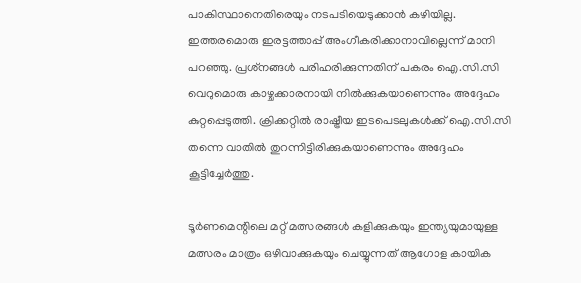പാകിസ്ഥാനെതിരെയും നടപടിയെടുക്കാൻ കഴിയില്ല. ഇത്തരമൊരു ഇരട്ടത്താപ്പ് അംഗീകരിക്കാനാവില്ലെന്ന് മാനി പറഞ്ഞു. പ്രശ്‌നങ്ങൾ പരിഹരിക്കുന്നതിന് പകരം ഐ.സി.സി വെറുമൊരു കാഴ്ചക്കാരനായി നിൽക്കുകയാണെന്നും അദ്ദേഹം കുറ്റപ്പെടുത്തി. ക്രിക്കറ്റിൽ രാഷ്ട്രീയ ഇടപെടലുകൾക്ക് ഐ.സി.സി തന്നെ വാതിൽ തുറന്നിട്ടിരിക്കുകയാണെന്നും അദ്ദേഹം കൂട്ടിച്ചേർത്തു.

ടൂർണമെന്റിലെ മറ്റ് മത്സരങ്ങൾ കളിക്കുകയും ഇന്ത്യയുമായുള്ള മത്സരം മാത്രം ഒഴിവാക്കുകയും ചെയ്യുന്നത് ആഗോള കായിക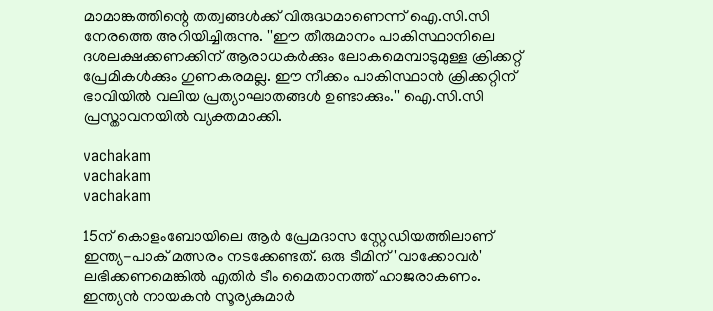മാമാങ്കത്തിന്റെ തത്വങ്ങൾക്ക് വിരുദ്ധമാണെന്ന് ഐ.സി.സി നേരത്തെ അറിയിച്ചിരുന്നു. ''ഈ തീരുമാനം പാകിസ്ഥാനിലെ ദശലക്ഷക്കണക്കിന് ആരാധകർക്കും ലോകമെമ്പാടുമുള്ള ക്രിക്കറ്റ് പ്രേമികൾക്കും ഗുണകരമല്ല. ഈ നീക്കം പാകിസ്ഥാൻ ക്രിക്കറ്റിന് ഭാവിയിൽ വലിയ പ്രത്യാഘാതങ്ങൾ ഉണ്ടാക്കും.'' ഐ.സി.സി പ്രസ്താവനയിൽ വ്യക്തമാക്കി.

vachakam
vachakam
vachakam

15ന് കൊളംബോയിലെ ആർ പ്രേമദാസ സ്റ്റേഡിയത്തിലാണ് ഇന്ത്യ-പാക് മത്സരം നടക്കേണ്ടത്. ഒരു ടീമിന് 'വാക്കോവർ' ലഭിക്കണമെങ്കിൽ എതിർ ടീം മൈതാനത്ത് ഹാജരാകണം. ഇന്ത്യൻ നായകൻ സൂര്യകുമാർ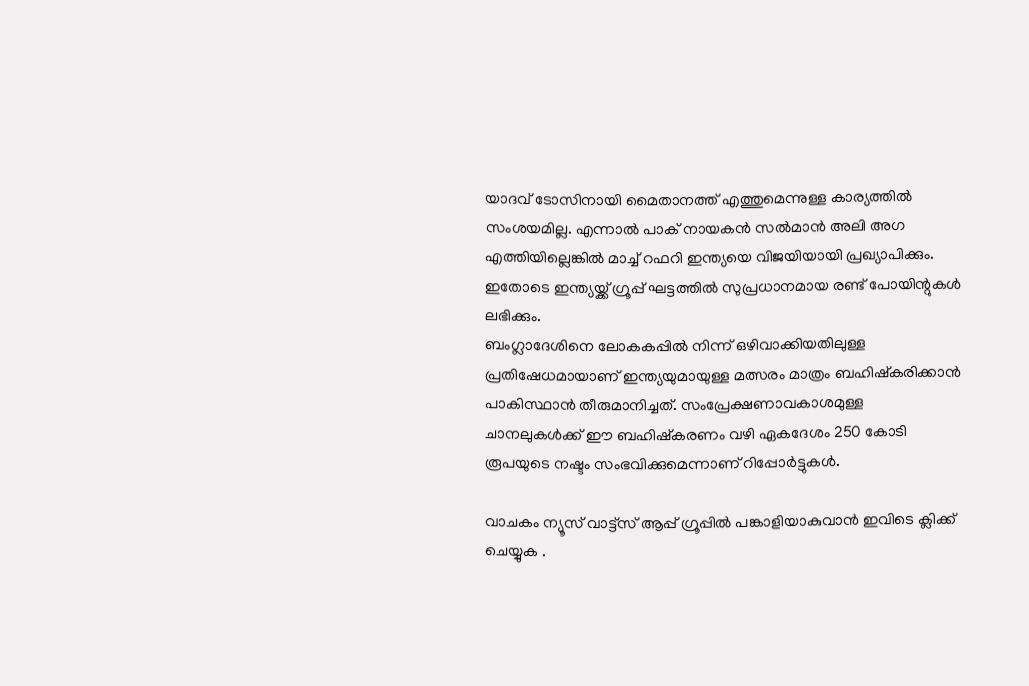യാദവ് ടോസിനായി മൈതാനത്ത് എത്തുമെന്നുള്ള കാര്യത്തിൽ സംശയമില്ല. എന്നാൽ പാക് നായകൻ സൽമാൻ അലി അഗ എത്തിയില്ലെങ്കിൽ മാച്ച് റഫറി ഇന്ത്യയെ വിജയിയായി പ്രഖ്യാപിക്കും. ഇതോടെ ഇന്ത്യയ്ക്ക് ഗ്രൂപ്പ് ഘട്ടത്തിൽ സുപ്രധാനമായ രണ്ട് പോയിന്റുകൾ ലഭിക്കും.
ബംഗ്ലാദേശിനെ ലോകകപ്പിൽ നിന്ന് ഒഴിവാക്കിയതിലുള്ള പ്രതിഷേധമായാണ് ഇന്ത്യയുമായുള്ള മത്സരം മാത്രം ബഹിഷ്‌കരിക്കാൻ പാകിസ്ഥാൻ തീരുമാനിച്ചത്. സംപ്രേക്ഷണാവകാശമുള്ള ചാനലുകൾക്ക് ഈ ബഹിഷ്‌കരണം വഴി ഏകദേശം 250 കോടി രൂപയുടെ നഷ്ടം സംഭവിക്കുമെന്നാണ് റിപ്പോർട്ടുകൾ.

വാചകം ന്യൂസ് വാട്ട്സ് ആപ്പ് ഗ്രൂപ്പിൽ പങ്കാളിയാകുവാൻ ഇവിടെ ക്ലിക്ക് ചെയ്യുക .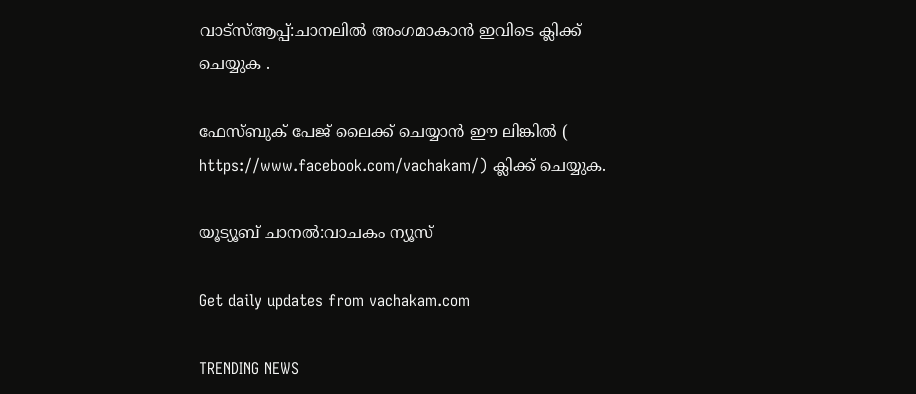വാട്സ്ആപ്പ്:ചാനലിൽ അംഗമാകാൻ ഇവിടെ ക്ലിക്ക് ചെയ്യുക .

ഫേസ്ബുക് പേജ് ലൈക്ക് ചെയ്യാൻ ഈ ലിങ്കിൽ (
https://www.facebook.com/vachakam/) ക്ലിക്ക് ചെയ്യുക.

യൂട്യൂബ് ചാനൽ:വാചകം ന്യൂസ്

Get daily updates from vachakam.com

TRENDING NEWS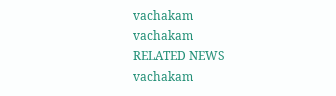vachakam
vachakam
RELATED NEWS
vachakam